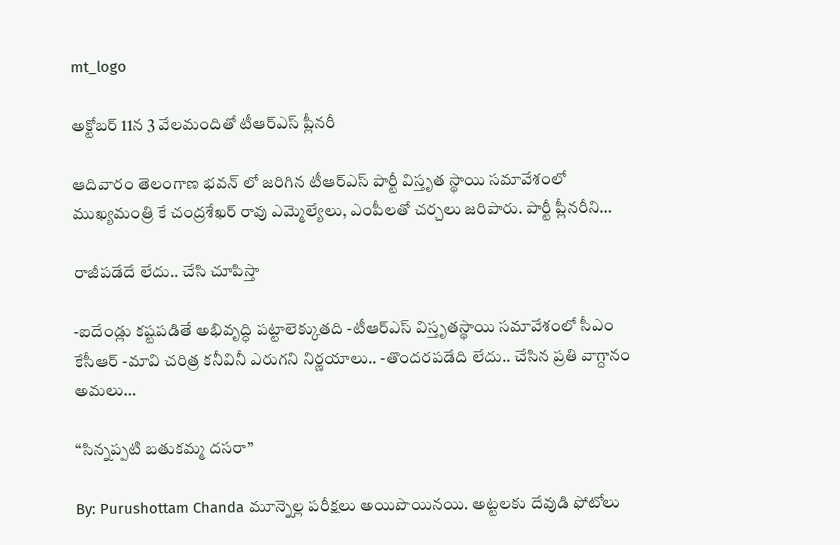mt_logo

అక్టోబర్ 11న 3 వేలమందితో టీఆర్ఎస్ ప్లీనరీ

ఆదివారం తెలంగాణ భవన్ లో జరిగిన టీఆర్ఎస్ పార్టీ విస్తృత స్థాయి సమావేశంలో ముఖ్యమంత్రి కే చంద్రశేఖర్ రావు ఎమ్మెల్యేలు, ఎంపీలతో చర్చలు జరిపారు. పార్టీ ప్లీనరీని…

రాజీపడేదే లేదు.. చేసి చూపిస్తా

-ఐదేండ్లు కష్టపడితే అభివృద్ధి పట్టాలెక్కుతది -టీఆర్‌ఎస్ విస్తృతస్థాయి సమావేశంలో సీఎం కేసీఆర్ -మావి చరిత్ర కనీవినీ ఎరుగని నిర్ణయాలు.. -తొందరపడేది లేదు.. చేసిన ప్రతి వాగ్దానం అమలు…

“సిన్నప్పటి బతుకమ్మ దసరా”

By: Purushottam Chanda మూన్నెల్ల పరీక్షలు అయిపొయినయి. అట్టలకు దేవుడి ఫోటోలు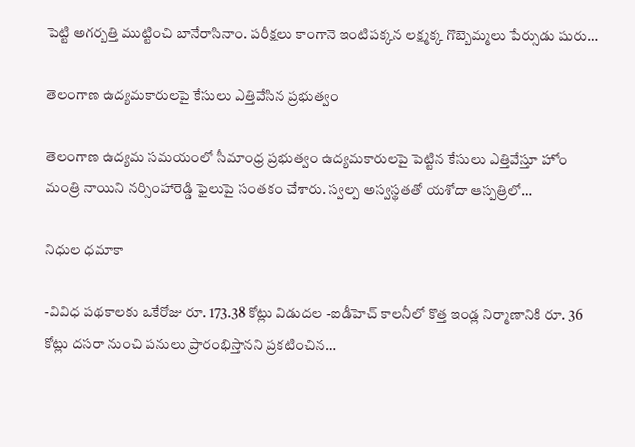పెట్టి అగర్బత్తి ముట్టించి బానేరాసినాం. పరీక్షలు కాంగానె ఇంటిపక్కన లక్ష్మక్క గొబ్బెమ్మలు పేర్సుడు షురు…

తెలంగాణ ఉద్యమకారులపై కేసులు ఎత్తివేసిన ప్రభుత్వం

తెలంగాణ ఉద్యమ సమయంలో సీమాంధ్ర ప్రభుత్వం ఉద్యమకారులపై పెట్టిన కేసులు ఎత్తివేస్తూ హోం మంత్రి నాయిని నర్సింహారెడ్డి ఫైలుపై సంతకం చేశారు. స్వల్ప అస్వస్థతతో యశోదా ఆస్పత్రిలో…

నిధుల ధమాకా

-వివిధ పథకాలకు ఒకేరోజు రూ. 173.38 కోట్లు విడుదల -ఐడీహెచ్ కాలనీలో కొత్త ఇండ్ల నిర్మాణానికి రూ. 36 కోట్లు దసరా నుంచి పనులు ప్రారంభిస్తానని ప్రకటించిన…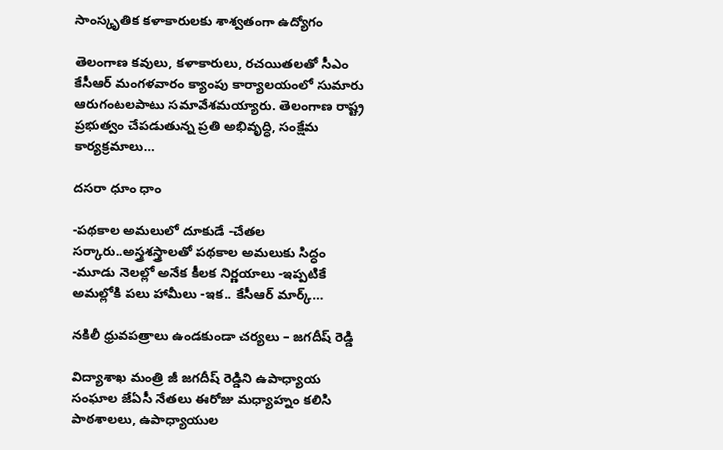సాంస్కృతిక కళాకారులకు శాశ్వతంగా ఉద్యోగం

తెలంగాణ కవులు, కళాకారులు, రచయితలతో సీఎం కేసీఆర్ మంగళవారం క్యాంపు కార్యాలయంలో సుమారు ఆరుగంటలపాటు సమావేశమయ్యారు. తెలంగాణ రాష్ట్ర ప్రభుత్వం చేపడుతున్న ప్రతి అభివృద్ధి, సంక్షేమ కార్యక్రమాలు…

దసరా ధూం ధాం

-పథకాల అమలులో దూకుడే -చేతల సర్కారు..అస్త్రశస్త్రాలతో పథకాల అమలుకు సిద్ధం -మూడు నెలల్లో అనేక కీలక నిర్ణయాలు -ఇప్పటికే అమల్లోకి పలు హామీలు -ఇక.. కేసీఆర్ మార్క్…

నకిలీ ధ్రువపత్రాలు ఉండకుండా చర్యలు – జగదీష్ రెడ్డి

విద్యాశాఖ మంత్రి జీ జగదీష్ రెడ్డిని ఉపాధ్యాయ సంఘాల జేఏసీ నేతలు ఈరోజు మధ్యాహ్నం కలిసి పాఠశాలలు, ఉపాధ్యాయుల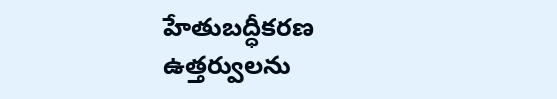హేతుబద్ధీకరణ ఉత్తర్వులను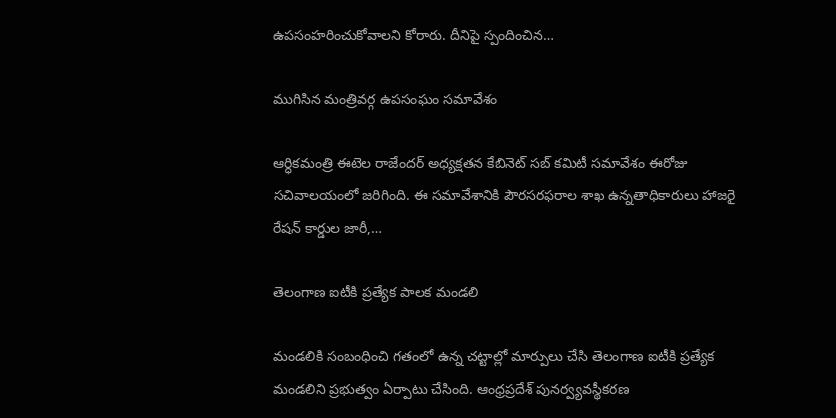ఉపసంహరించుకోవాలని కోరారు. దీనిపై స్పందించిన…

ముగిసిన మంత్రివర్గ ఉపసంఘం సమావేశం

ఆర్ధికమంత్రి ఈటెల రాజేందర్ అధ్యక్షతన కేబినెట్ సబ్ కమిటీ సమావేశం ఈరోజు సచివాలయంలో జరిగింది. ఈ సమావేశానికి పౌరసరఫరాల శాఖ ఉన్నతాధికారులు హాజరై రేషన్ కార్డుల జారీ,…

తెలంగాణ ఐటీకి ప్రత్యేక పాలక మండలి

మండలికి సంబంధించి గతంలో ఉన్న చట్టాల్లో మార్పులు చేసి తెలంగాణ ఐటీకి ప్రత్యేక మండలిని ప్రభుత్వం ఏర్పాటు చేసింది. ఆంధ్రప్రదేశ్ పునర్వ్యవస్థీకరణ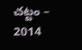చట్టం – 2014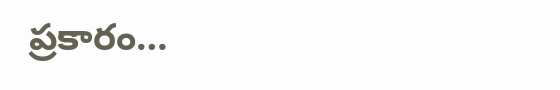ప్రకారం…